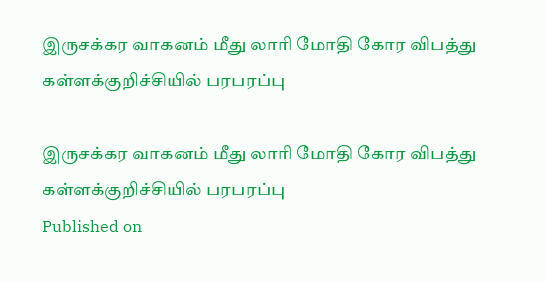இருசக்கர வாகனம் மீது லாரி மோதி கோர விபத்து கள்ளக்குறிச்சியில் பரபரப்பு

இருசக்கர வாகனம் மீது லாரி மோதி கோர விபத்து கள்ளக்குறிச்சியில் பரபரப்பு
Published on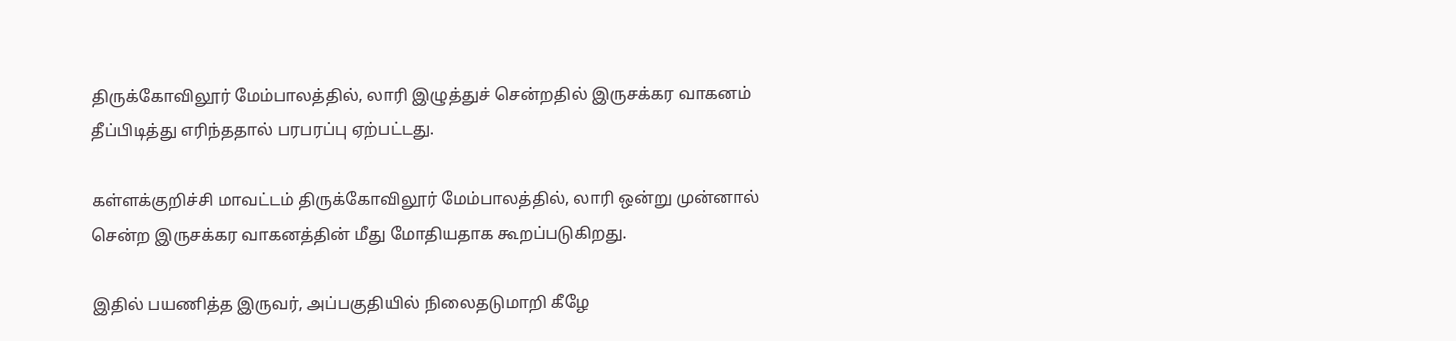திருக்கோவிலூர் மேம்பாலத்தில், லாரி இழுத்துச் சென்றதில் இருசக்கர வாகனம் தீப்பிடித்து எரிந்ததால் பரபரப்பு ஏற்பட்டது.

கள்ளக்குறிச்சி மாவட்டம் திருக்கோவிலூர் மேம்பாலத்தில், லாரி ஒன்று முன்னால் சென்ற இருசக்கர வாகனத்தின் மீது மோதியதாக கூறப்படுகிறது.

இதில் பயணித்த இருவர், அப்பகுதியில் நிலைதடுமாறி கீழே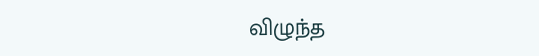விழுந்த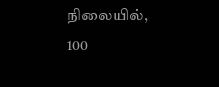நிலையில், 100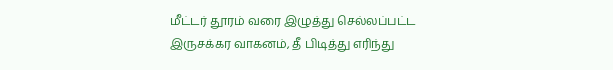மீட்டர் தூரம் வரை இழுத்து செல்லப்பட்ட இருசக்கர வாகனம், தீ பிடித்து எரிந்து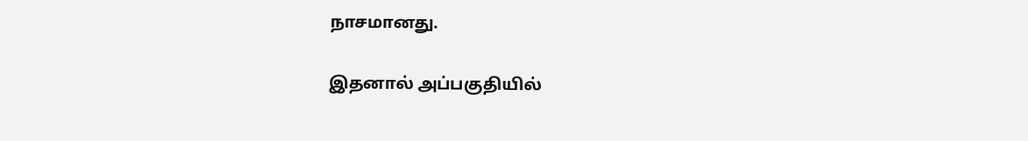நாசமானது.

இதனால் அப்பகுதியில்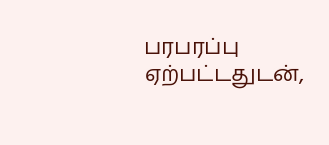பரபரப்பு ஏற்பட்டதுடன்,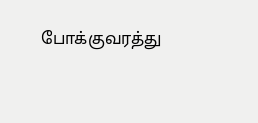போக்குவரத்து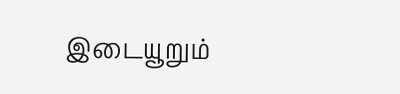இடையூறும்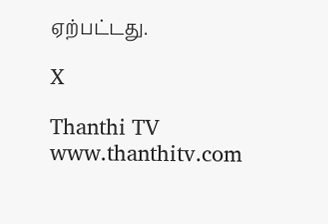ஏற்பட்டது.

X

Thanthi TV
www.thanthitv.com